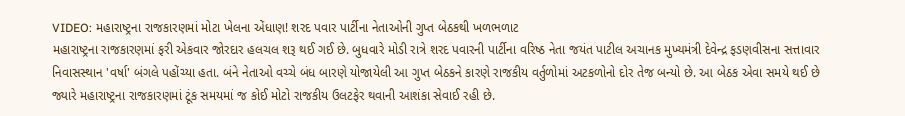VIDEO: મહારાષ્ટ્રના રાજકારણમાં મોટા ખેલના એંધાણ! શરદ પવાર પાર્ટીના નેતાઓની ગુપ્ત બેઠકથી ખળભળાટ
મહારાષ્ટ્રના રાજકારણમાં ફરી એકવાર જોરદાર હલચલ શરૂ થઈ ગઈ છે. બુધવારે મોડી રાત્રે શરદ પવારની પાર્ટીના વરિષ્ઠ નેતા જયંત પાટીલ અચાનક મુખ્યમંત્રી દેવેન્દ્ર ફડણવીસના સત્તાવાર નિવાસસ્થાન 'વર્ષા' બંગલે પહોંચ્યા હતા. બંને નેતાઓ વચ્ચે બંધ બારણે યોજાયેલી આ ગુપ્ત બેઠકને કારણે રાજકીય વર્તુળોમાં અટકળોનો દોર તેજ બન્યો છે. આ બેઠક એવા સમયે થઈ છે જ્યારે મહારાષ્ટ્રના રાજકારણમાં ટૂંક સમયમાં જ કોઈ મોટો રાજકીય ઉલટફેર થવાની આશંકા સેવાઈ રહી છે.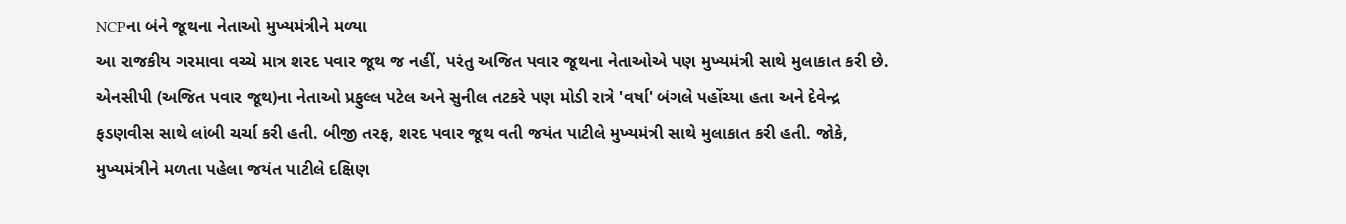NCPના બંને જૂથના નેતાઓ મુખ્યમંત્રીને મળ્યા
આ રાજકીય ગરમાવા વચ્ચે માત્ર શરદ પવાર જૂથ જ નહીં, પરંતુ અજિત પવાર જૂથના નેતાઓએ પણ મુખ્યમંત્રી સાથે મુલાકાત કરી છે. એનસીપી (અજિત પવાર જૂથ)ના નેતાઓ પ્રફુલ્લ પટેલ અને સુનીલ તટકરે પણ મોડી રાત્રે 'વર્ષા' બંગલે પહોંચ્યા હતા અને દેવેન્દ્ર ફડણવીસ સાથે લાંબી ચર્ચા કરી હતી. બીજી તરફ, શરદ પવાર જૂથ વતી જયંત પાટીલે મુખ્યમંત્રી સાથે મુલાકાત કરી હતી. જોકે, મુખ્યમંત્રીને મળતા પહેલા જયંત પાટીલે દક્ષિણ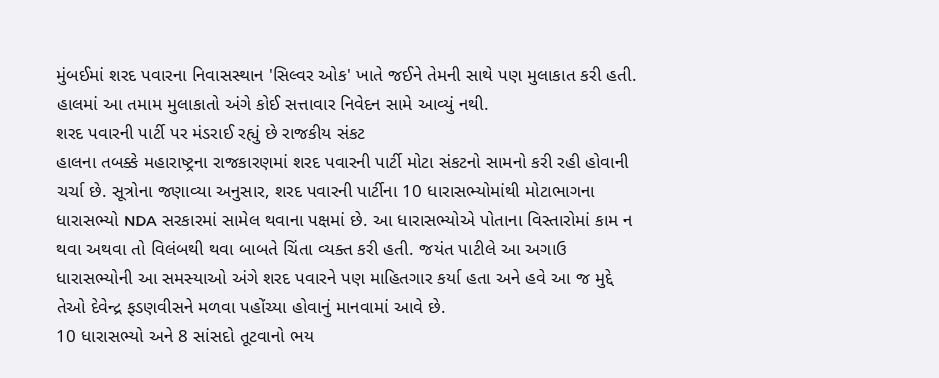મુંબઈમાં શરદ પવારના નિવાસસ્થાન 'સિલ્વર ઓક' ખાતે જઈને તેમની સાથે પણ મુલાકાત કરી હતી. હાલમાં આ તમામ મુલાકાતો અંગે કોઈ સત્તાવાર નિવેદન સામે આવ્યું નથી.
શરદ પવારની પાર્ટી પર મંડરાઈ રહ્યું છે રાજકીય સંકટ
હાલના તબક્કે મહારાષ્ટ્રના રાજકારણમાં શરદ પવારની પાર્ટી મોટા સંકટનો સામનો કરી રહી હોવાની ચર્ચા છે. સૂત્રોના જણાવ્યા અનુસાર, શરદ પવારની પાર્ટીના 10 ધારાસભ્યોમાંથી મોટાભાગના ધારાસભ્યો NDA સરકારમાં સામેલ થવાના પક્ષમાં છે. આ ધારાસભ્યોએ પોતાના વિસ્તારોમાં કામ ન થવા અથવા તો વિલંબથી થવા બાબતે ચિંતા વ્યક્ત કરી હતી. જયંત પાટીલે આ અગાઉ ધારાસભ્યોની આ સમસ્યાઓ અંગે શરદ પવારને પણ માહિતગાર કર્યા હતા અને હવે આ જ મુદ્દે તેઓ દેવેન્દ્ર ફડણવીસને મળવા પહોંચ્યા હોવાનું માનવામાં આવે છે.
10 ધારાસભ્યો અને 8 સાંસદો તૂટવાનો ભય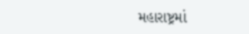મહારાષ્ટ્રમાં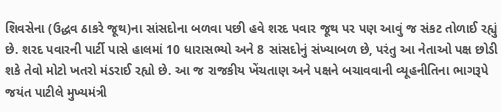શિવસેના (ઉદ્ધવ ઠાકરે જૂથ)ના સાંસદોના બળવા પછી હવે શરદ પવાર જૂથ પર પણ આવું જ સંકટ તોળાઈ રહ્યું છે. શરદ પવારની પાર્ટી પાસે હાલમાં 10 ધારાસભ્યો અને 8 સાંસદોનું સંખ્યાબળ છે, પરંતુ આ નેતાઓ પક્ષ છોડી શકે તેવો મોટો ખતરો મંડરાઈ રહ્યો છે. આ જ રાજકીય ખેંચતાણ અને પક્ષને બચાવવાની વ્યૂહનીતિના ભાગરૂપે જયંત પાટીલે મુખ્યમંત્રી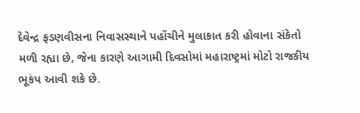દેવેન્દ્ર ફડણવીસના નિવાસસ્થાને પહોંચીને મુલાકાત કરી હોવાના સંકેતો મળી રહ્યા છે, જેના કારણે આગામી દિવસોમાં મહારાષ્ટ્રમાં મોટો રાજકીય ભૂકંપ આવી શકે છે.